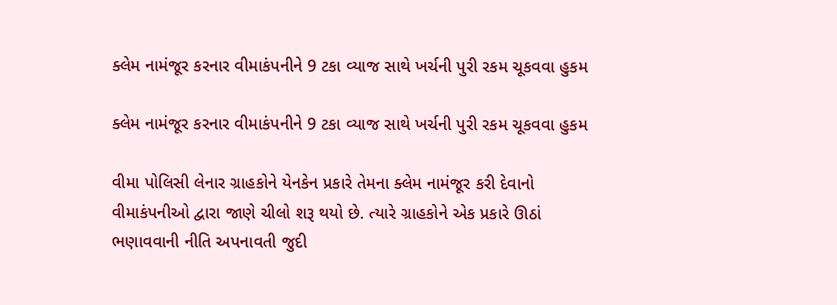ક્લેમ નામંજૂર કરનાર વીમાકંપનીને 9 ટકા વ્યાજ સાથે ખર્ચની પુરી રકમ ચૂકવવા હુકમ

ક્લેમ નામંજૂર કરનાર વીમાકંપનીને 9 ટકા વ્યાજ સાથે ખર્ચની પુરી રકમ ચૂકવવા હુકમ

વીમા પોલિસી લેનાર ગ્રાહકોને યેનકેન પ્રકારે તેમના ક્લેમ નામંજૂર કરી દેવાનો વીમાકંપનીઓ દ્વારા જાણે ચીલો શરૂ થયો છે. ત્યારે ગ્રાહકોને એક પ્રકારે ઊઠાં ભણાવવાની નીતિ અપનાવતી જુદી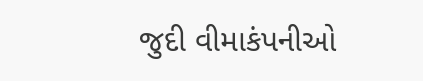જુદી વીમાકંપનીઓ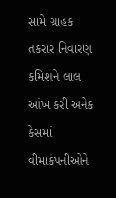સામે ગ્રાહક તકરાર નિવારણ કમિશને લાલ આંખ કરી અનેક કેસમાં વીમાકંપનીઓને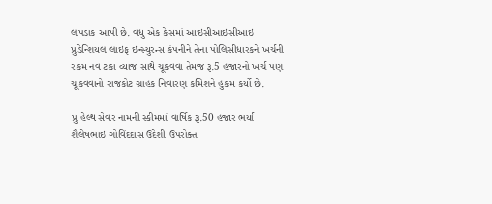લપડાક આપી છે. વધુ એક કેસમાં આઇસીઆઇસીઆઇ પ્રુડેન્શિયલ લાઇફ ઇન્સ્યુરન્સ કંપનીને તેના પોલિસીધારકને ખર્ચની રકમ નવ ટકા વ્યાજ સાથે ચૂકવવા તેમજ રૂ.5 હજારનો ખર્ચ પણ ચૂકવવાનો રાજકોટ ગ્રાહક નિવારણ કમિશને હુકમ કર્યો છે.

પ્રુ હેલ્થ સેવર નામની સ્કીમમાં વાર્ષિક રૂ.50 હજાર ભર્યા
શૈલેષભાઇ ગોવિંદદાસ ઉદેશી ઉપરોક્ત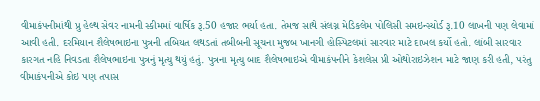વીમાકંપનીમાંથી પ્રુ હેલ્થ સેવર નામની સ્કીમમાં વાર્ષિક રૂ.50 હજાર ભર્યા હતા. તેમજ સાથે સંલગ્ન મેડિકલેમ પોલિસી સમઇન્સ્યોર્ડ રૂ.10 લાખની પણ લેવામાં આવી હતી. દરમિયાન શૈલેષભાઇના પુત્રની તબિયત લથડતાં તબીબની સૂચના મુજબ ખાનગી હોસ્પિટલમાં સારવાર માટે દાખલ કર્યો હતો. લાંબી સારવાર કારગત નહિ નિવડતા શૈલેષભાઇના પુત્રનું મૃત્યુ થયું હતું. પુત્રના મૃત્યુ બાદ શૈલેષભાઇએ વીમાકંપનીને કેશલેસ પ્રી ઓથોરાઇઝેશન માટે જાણ કરી હતી, પરંતુ વીમાકંપનીએ કોઇ પણ તપાસ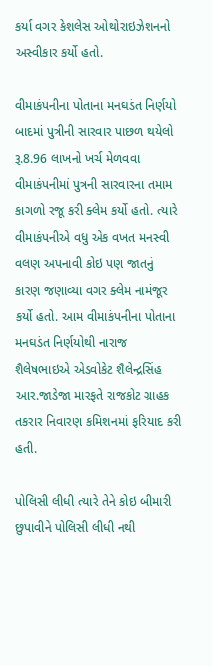કર્યા વગર કેશલેસ ઓથોરાઇઝેશનનો અસ્વીકાર કર્યો હતો.

વીમાકંપનીના પોતાના મનઘડંત નિર્ણયો
બાદમાં પુત્રીની સારવાર પાછળ થયેલો રૂ.8.96 લાખનો ખર્ચ મેળવવા વીમાકંપનીમાં પુત્રની સારવારના તમામ કાગળો રજૂ કરી ક્લેમ કર્યો હતો. ત્યારે વીમાકંપનીએ વધુ એક વખત મનસ્વી વલણ અપનાવી કોઇ પણ જાતનું કારણ જણાવ્યા વગર ક્લેમ નામંજૂર કર્યો હતો. આમ વીમાકંપનીના પોતાના મનઘડંત નિર્ણયોથી નારાજ શૈલેષભાઇએ એડવોકેટ શૈલેન્દ્રસિંહ આર.જાડેજા મારફતે રાજકોટ ગ્રાહક તકરાર નિવારણ કમિશનમાં ફરિયાદ કરી હતી.

પોલિસી લીધી ત્યારે તેને કોઇ બીમારી છુપાવીને પોલિસી લીધી નથી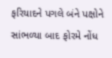ફરિયાદને પગલે બંને પક્ષોને સાંભળ્યા બાદ ફોરમે નોંધ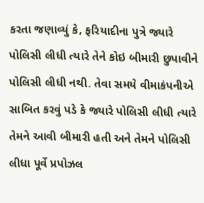કરતા જણાવ્યું કે, ફરિયાદીના પુત્રે જ્યારે પોલિસી લીધી ત્યારે તેને કોઇ બીમારી છુપાવીને પોલિસી લીધી નથી. તેવા સમયે વીમાકંપનીએ સાબિત કરવું પડે કે જ્યારે પોલિસી લીધી ત્યારે તેમને આવી બીમારી હતી અને તેમને પોલિસી લીધા પૂર્વે પ્રપોઝલ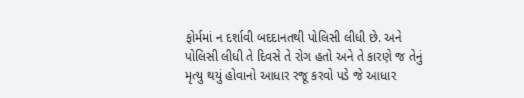ફોર્મમાં ન દર્શાવી બદદાનતથી પોલિસી લીધી છે. અને પોલિસી લીધી તે દિવસે તે રોગ હતો અને તે કારણે જ તેનું મૃત્યુ થયું હોવાનો આધાર રજૂ કરવો પડે જે આધાર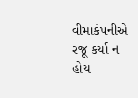વીમાકંપનીએ રજૂ કર્યા ન હોય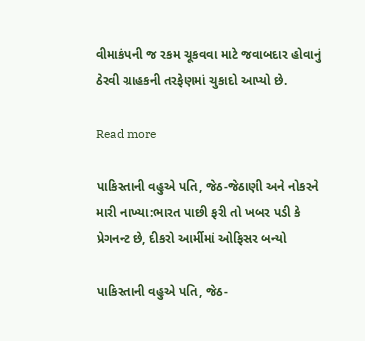વીમાકંપની જ રકમ ચૂકવવા માટે જવાબદાર હોવાનું ઠેરવી ગ્રાહકની તરફેણમાં ચુકાદો આપ્યો છે.

Read more

પાકિસ્તાની વહુએ પતિ, જેઠ-જેઠાણી અને નોકરને મારી નાખ્યા:ભારત પાછી ફરી તો ખબર પડી કે પ્રેગનન્ટ છે, દીકરો આર્મીમાં ઓફિસર બન્યો

પાકિસ્તાની વહુએ પતિ, જેઠ-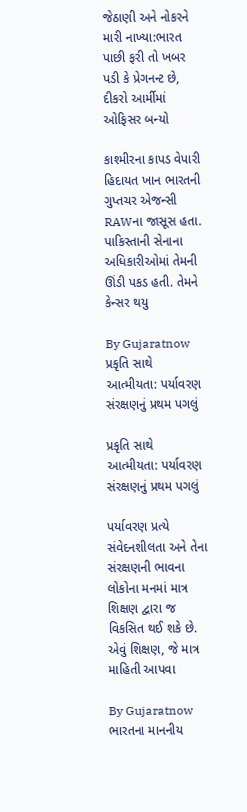જેઠાણી અને નોકરને મારી નાખ્યા:ભારત પાછી ફરી તો ખબર પડી કે પ્રેગનન્ટ છે, દીકરો આર્મીમાં ઓફિસર બન્યો

કાશ્મીરના કાપડ વેપારી હિદાયત ખાન ભારતની ગુપ્તચર એજન્સી RAWના જાસૂસ હતા. પાકિસ્તાની સેનાના અધિકારીઓમાં તેમની ઊંડી પકડ હતી. તેમને કેન્સર થયુ

By Gujaratnow
પ્રકૃતિ સાથે આત્મીયતા: પર્યાવરણ સંરક્ષણનું પ્રથમ પગલું

પ્રકૃતિ સાથે આત્મીયતા: પર્યાવરણ સંરક્ષણનું પ્રથમ પગલું

પર્યાવરણ પ્રત્યે સંવેદનશીલતા અને તેના સંરક્ષણની ભાવના લોકોના મનમાં માત્ર શિક્ષણ દ્વારા જ વિકસિત થઈ શકે છે. એવું શિક્ષણ, જે માત્ર માહિતી આપવા

By Gujaratnow
ભારતના માનનીય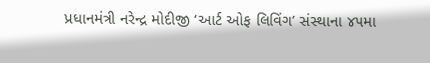પ્રધાનમંત્રી નરેન્દ્ર મોદીજી ‘આર્ટ ઓફ લિવિંગ’ સંસ્થાના ૪૫મા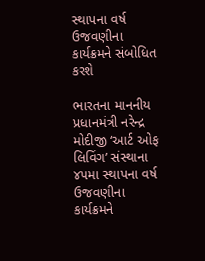સ્થાપના વર્ષ ઉજવણીના કાર્યક્રમને સંબોધિત કરશે

ભારતના માનનીય પ્રધાનમંત્રી નરેન્દ્ર મોદીજી ‘આર્ટ ઓફ લિવિંગ’ સંસ્થાના ૪૫મા સ્થાપના વર્ષ ઉજવણીના કાર્યક્રમને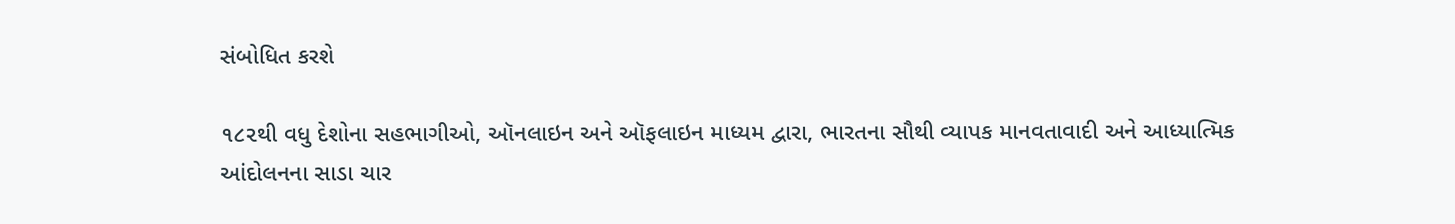સંબોધિત કરશે

૧૮૨થી વધુ દેશોના સહભાગીઓ, ઑનલાઇન અને ઑફલાઇન માધ્યમ દ્વારા, ભારતના સૌથી વ્યાપક માનવતાવાદી અને આધ્યાત્મિક આંદોલનના સાડા ચાર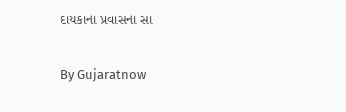દાયકાના પ્રવાસના સા

By Gujaratnow